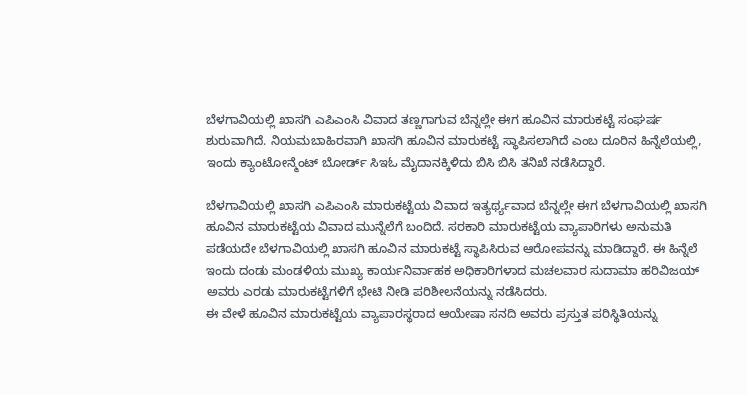ಬೆಳಗಾವಿಯಲ್ಲಿ ಖಾಸಗಿ ಎಪಿಎಂಸಿ ವಿವಾದ ತಣ್ಣಗಾಗುವ ಬೆನ್ನಲ್ಲೇ ಈಗ ಹೂವಿನ ಮಾರುಕಟ್ಟೆ ಸಂಘರ್ಷ ಶುರುವಾಗಿದೆ. ನಿಯಮಬಾಹಿರವಾಗಿ ಖಾಸಗಿ ಹೂವಿನ ಮಾರುಕಟ್ಟೆ ಸ್ಥಾಪಿಸಲಾಗಿದೆ ಎಂಬ ದೂರಿನ ಹಿನ್ನೆಲೆಯಲ್ಲಿ, ಇಂದು ಕ್ಯಾಂಟೋನ್ಮೆಂಟ್ ಬೋರ್ಡ್ ಸಿಇಓ ಮೈದಾನಕ್ಕಿಳಿದು ಬಿಸಿ ಬಿಸಿ ತನಿಖೆ ನಡೆಸಿದ್ದಾರೆ.

ಬೆಳಗಾವಿಯಲ್ಲಿ ಖಾಸಗಿ ಎಪಿಎಂಸಿ ಮಾರುಕಟ್ಟೆಯ ವಿವಾದ ಇತ್ಯರ್ಥ್ಯವಾದ ಬೆನ್ನಲ್ಲೇ ಈಗ ಬೆಳಗಾವಿಯಲ್ಲಿ ಖಾಸಗಿ ಹೂವಿನ ಮಾರುಕಟ್ಟೆಯ ವಿವಾದ ಮುನ್ನೆಲೆಗೆ ಬಂದಿದೆ. ಸರಕಾರಿ ಮಾರುಕಟ್ಟೆಯ ವ್ಯಾಪಾರಿಗಳು ಅನುಮತಿ ಪಡೆಯದೇ ಬೆಳಗಾವಿಯಲ್ಲಿ ಖಾಸಗಿ ಹೂವಿನ ಮಾರುಕಟ್ಟೆ ಸ್ಥಾಪಿಸಿರುವ ಆರೋಪವನ್ನು ಮಾಡಿದ್ದಾರೆ. ಈ ಹಿನ್ನೆಲೆ ಇಂದು ದಂಡು ಮಂಡಳಿಯ ಮುಖ್ಯ ಕಾರ್ಯನಿರ್ವಾಹಕ ಅಧಿಕಾರಿಗಳಾದ ಮಚಲವಾರ ಸುದಾಮಾ ಹರಿವಿಜಯ್ ಅವರು ಎರಡು ಮಾರುಕಟ್ಟೆಗಳಿಗೆ ಭೇಟಿ ನೀಡಿ ಪರಿಶೀಲನೆಯನ್ನು ನಡೆಸಿದರು.
ಈ ವೇಳೆ ಹೂವಿನ ಮಾರುಕಟ್ಟೆಯ ವ್ಯಾಪಾರಸ್ಥರಾದ ಆಯೇಷಾ ಸನದಿ ಅವರು ಪ್ರಸ್ತುತ ಪರಿಸ್ಥಿತಿಯನ್ನು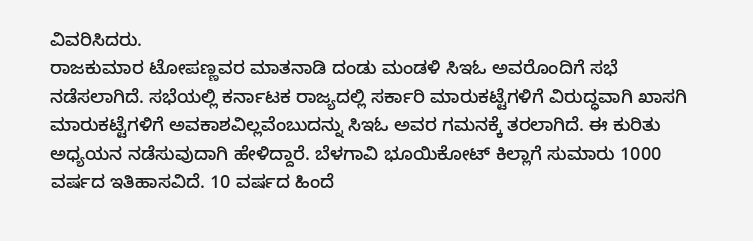ವಿವರಿಸಿದರು.
ರಾಜಕುಮಾರ ಟೋಪಣ್ಣವರ ಮಾತನಾಡಿ ದಂಡು ಮಂಡಳಿ ಸಿಇಓ ಅವರೊಂದಿಗೆ ಸಭೆ ನಡೆಸಲಾಗಿದೆ. ಸಭೆಯಲ್ಲಿ ಕರ್ನಾಟಕ ರಾಜ್ಯದಲ್ಲಿ ಸರ್ಕಾರಿ ಮಾರುಕಟ್ಟೆಗಳಿಗೆ ವಿರುದ್ಧವಾಗಿ ಖಾಸಗಿ ಮಾರುಕಟ್ಟೆಗಳಿಗೆ ಅವಕಾಶವಿಲ್ಲವೆಂಬುದನ್ನು ಸಿಇಓ ಅವರ ಗಮನಕ್ಕೆ ತರಲಾಗಿದೆ. ಈ ಕುರಿತು ಅಧ್ಯಯನ ನಡೆಸುವುದಾಗಿ ಹೇಳಿದ್ದಾರೆ. ಬೆಳಗಾವಿ ಭೂಯಿಕೋಟ್ ಕಿಲ್ಲಾಗೆ ಸುಮಾರು 1000 ವರ್ಷದ ಇತಿಹಾಸವಿದೆ. 10 ವರ್ಷದ ಹಿಂದೆ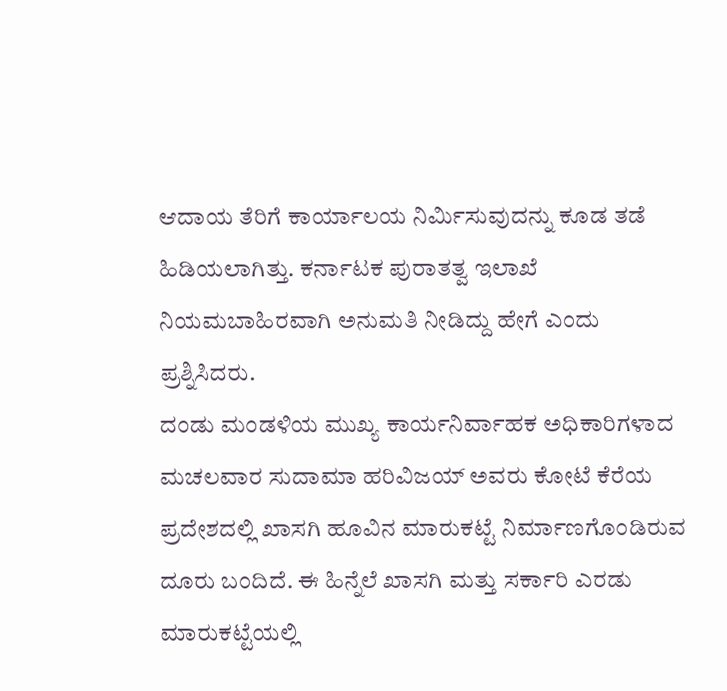ಆದಾಯ ತೆರಿಗೆ ಕಾರ್ಯಾಲಯ ನಿರ್ಮಿಸುವುದನ್ನು ಕೂಡ ತಡೆ ಹಿಡಿಯಲಾಗಿತ್ತು. ಕರ್ನಾಟಕ ಪುರಾತತ್ವ ಇಲಾಖೆ ನಿಯಮಬಾಹಿರವಾಗಿ ಅನುಮತಿ ನೀಡಿದ್ದು ಹೇಗೆ ಎಂದು ಪ್ರಶ್ನಿಸಿದರು.
ದಂಡು ಮಂಡಳಿಯ ಮುಖ್ಯ ಕಾರ್ಯನಿರ್ವಾಹಕ ಅಧಿಕಾರಿಗಳಾದ ಮಚಲವಾರ ಸುದಾಮಾ ಹರಿವಿಜಯ್ ಅವರು ಕೋಟೆ ಕೆರೆಯ ಪ್ರದೇಶದಲ್ಲಿ ಖಾಸಗಿ ಹೂವಿನ ಮಾರುಕಟ್ಟೆ ನಿರ್ಮಾಣಗೊಂಡಿರುವ ದೂರು ಬಂದಿದೆ. ಈ ಹಿನ್ನೆಲೆ ಖಾಸಗಿ ಮತ್ತು ಸರ್ಕಾರಿ ಎರಡು ಮಾರುಕಟ್ಟೆಯಲ್ಲಿ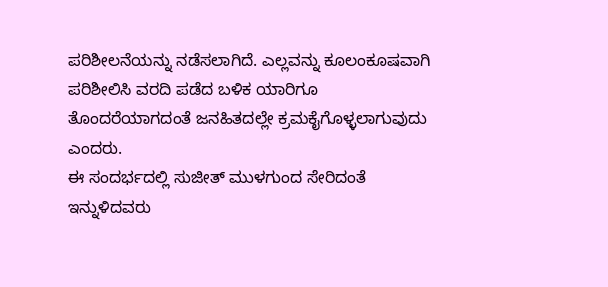ಪರಿಶೀಲನೆಯನ್ನು ನಡೆಸಲಾಗಿದೆ. ಎಲ್ಲವನ್ನು ಕೂಲಂಕೂಷವಾಗಿ ಪರಿಶೀಲಿಸಿ ವರದಿ ಪಡೆದ ಬಳಿಕ ಯಾರಿಗೂ ತೊಂದರೆಯಾಗದಂತೆ ಜನಹಿತದಲ್ಲೇ ಕ್ರಮಕೈಗೊಳ್ಳಲಾಗುವುದು ಎಂದರು.
ಈ ಸಂದರ್ಭದಲ್ಲಿ ಸುಜೀತ್ ಮುಳಗುಂದ ಸೇರಿದಂತೆ ಇನ್ನುಳಿದವರು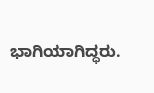ಭಾಗಿಯಾಗಿದ್ಧರು.